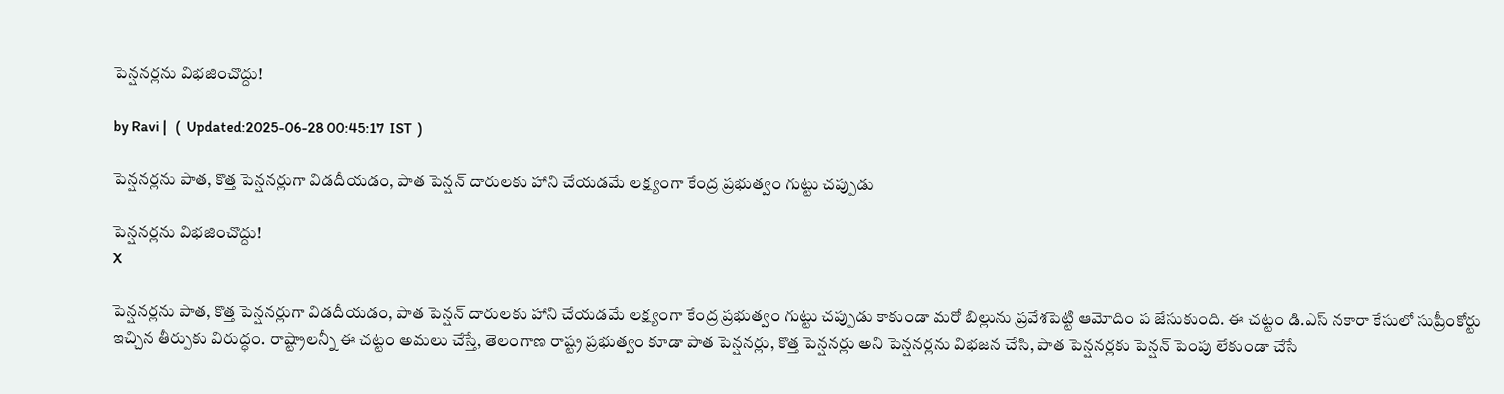పెన్షనర్లను విభజించొద్దు!

by Ravi |   (  Updated:2025-06-28 00:45:17  IST  )

పెన్షనర్లను పాత, కొత్త పెన్షనర్లుగా విడదీయడం, పాత పెన్షన్ దారులకు హాని చేయడమే లక్ష్యంగా కేంద్ర ప్రభుత్వం గుట్టు చప్పుడు

పెన్షనర్లను విభజించొద్దు!
X

పెన్షనర్లను పాత, కొత్త పెన్షనర్లుగా విడదీయడం, పాత పెన్షన్ దారులకు హాని చేయడమే లక్ష్యంగా కేంద్ర ప్రభుత్వం గుట్టు చప్పుడు కాకుండా మరో బిల్లును ప్రవేశపెట్టి ఆమోదిం ప జేసుకుంది. ఈ చట్టం డి.ఎస్ నకారా కేసులో సుప్రీంకోర్టు ఇచ్చిన తీర్పుకు విరుద్ధం. రాష్ట్రాలన్నీ ఈ చట్టం అమలు చేస్తే, తెలంగాణ రాష్ట్ర ప్రభుత్వం కూడా పాత పెన్షనర్లు, కొత్త పెన్షనర్లు అని పెన్షనర్లను విభజన చేసి, పాత పెన్షనర్లకు పెన్షన్ పెంపు లేకుండా చేసే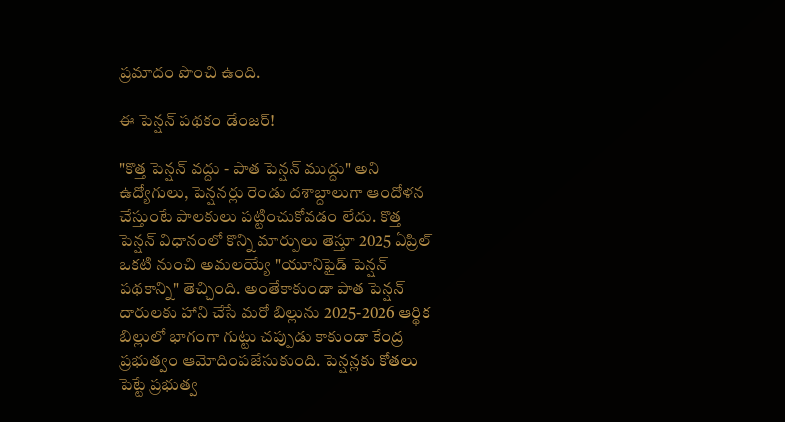ప్రమాదం పొంచి ఉంది.

ఈ పెన్షన్ పథకం డేంజర్!

"కొత్త పెన్షన్ వద్దు - పాత పెన్షన్ ముద్దు" అని ఉద్యోగులు, పెన్షనర్లు రెండు దశాబ్దాలుగా ఆందోళన చేస్తుంటే పాలకులు పట్టించుకోవడం లేదు. కొత్త పెన్షన్ విధానంలో కొన్ని మార్పులు తెస్తూ 2025 ఏప్రిల్ ఒకటి నుంచి అమలయ్యే "యూనిఫైడ్ పెన్షన్ పథకాన్ని" తెచ్చింది. అంతేకాకుండా పాత పెన్షన్ దారులకు హాని చేసే మరో బిల్లును 2025-2026 ఆర్థిక బిల్లులో భాగంగా గుట్టు చప్పుడు కాకుండా కేంద్ర ప్రభుత్వం ఆమోదింపజేసుకుంది. పెన్షన్లకు కోతలు పెట్టే ప్రభుత్వ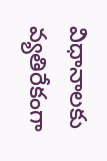విధానాలకు వ్యతిరేకంగా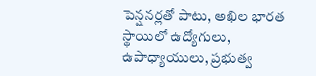పెన్షనర్లతో పాటు, అఖిల భారత స్థాయిలో ఉద్యోగులు, ఉపాధ్యాయులు, ప్రభుత్వ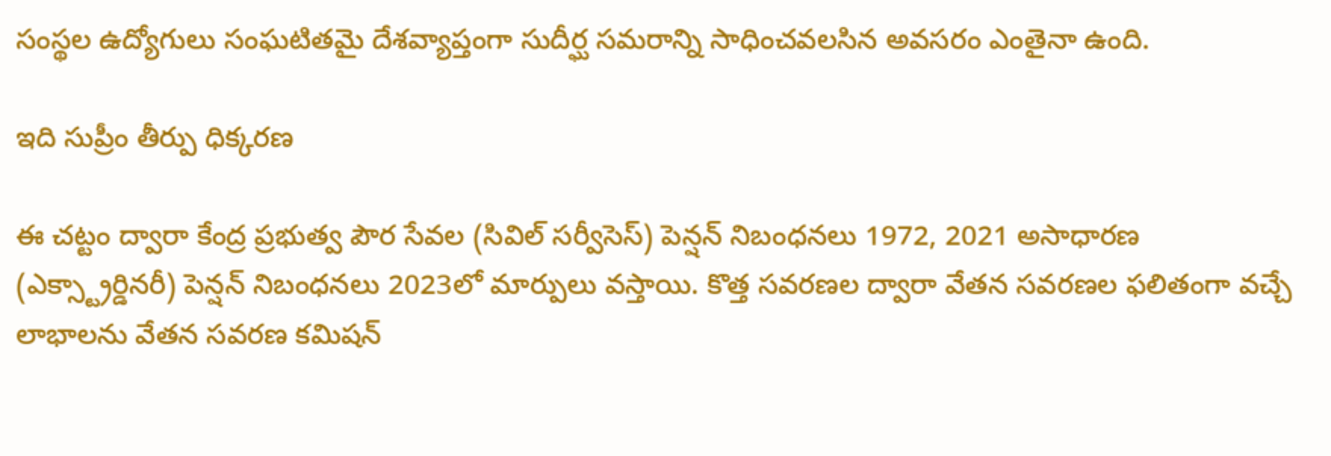సంస్థల ఉద్యోగులు సంఘటితమై దేశవ్యాప్తంగా సుదీర్ఘ సమరాన్ని సాధించవలసిన అవసరం ఎంతైనా ఉంది.

ఇది సుప్రీం తీర్పు ధిక్కరణ

ఈ చట్టం ద్వారా కేంద్ర ప్రభుత్వ పౌర సేవల (సివిల్ సర్వీసెస్) పెన్షన్ నిబంధనలు 1972, 2021 అసాధారణ (ఎక్స్ట్రార్డినరీ) పెన్షన్ నిబంధనలు 2023లో మార్పులు వస్తాయి. కొత్త సవరణల ద్వారా వేతన సవరణల ఫలితంగా వచ్చే లాభాలను వేతన సవరణ కమిషన్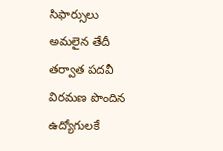సిఫార్సులు అమలైన తేదీ తర్వాత పదవీ విరమణ పొందిన ఉద్యోగులకే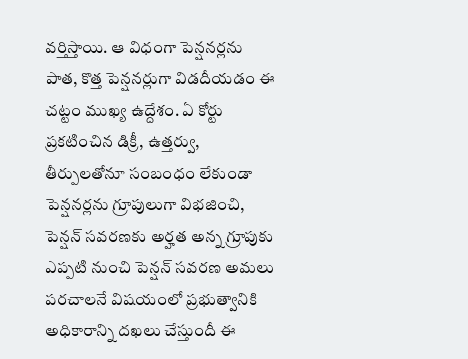వర్తిస్తాయి. ఆ విధంగా పెన్షనర్లను పాత, కొత్త పెన్షనర్లుగా విడదీయడం ఈ చట్టం ముఖ్య ఉద్దేశం. ఏ కోర్టు ప్రకటించిన డిక్రీ, ఉత్తర్వు, తీర్పులతోనూ సంబంధం లేకుండా పెన్షనర్లను గ్రూపులుగా విభజించి, పెన్షన్ సవరణకు అర్హత అన్న గ్రూపుకు ఎప్పటి నుంచి పెన్షన్ సవరణ అమలు పరచాలనే విషయంలో ప్రభుత్వానికి అధికారాన్ని దఖలు చేస్తుందీ ఈ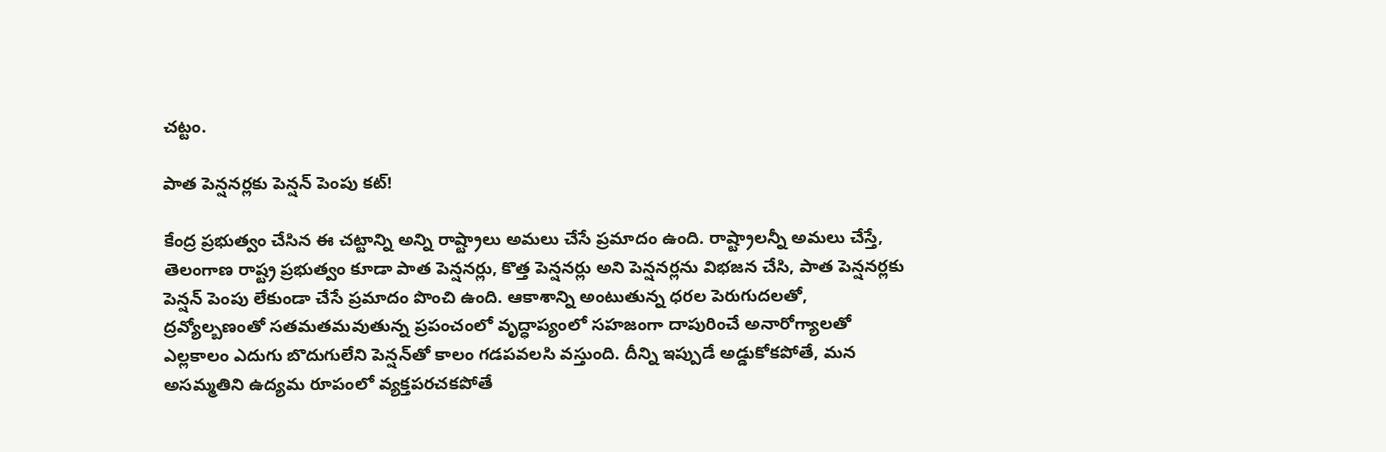చట్టం.

పాత పెన్షనర్లకు పెన్షన్ పెంపు కట్!

కేంద్ర ప్రభుత్వం చేసిన ఈ చట్టాన్ని అన్ని రాష్ట్రాలు అమలు చేసే ప్రమాదం ఉంది. రాష్ట్రాలన్నీ అమలు చేస్తే, తెలంగాణ రాష్ట్ర ప్రభుత్వం కూడా పాత పెన్షనర్లు, కొత్త పెన్షనర్లు అని పెన్షనర్లను విభజన చేసి, పాత పెన్షనర్లకు పెన్షన్ పెంపు లేకుండా చేసే ప్రమాదం పొంచి ఉంది. ఆకాశాన్ని అంటుతున్న ధరల పెరుగుదలతో, ద్రవ్యోల్బణంతో సతమతమవుతున్న ప్రపంచంలో వృద్ధాప్యంలో సహజంగా దాపురించే అనారోగ్యాలతో ఎల్లకాలం ఎదుగు బొదుగులేని పెన్షన్‌తో కాలం గడపవలసి వస్తుంది. దీన్ని ఇప్పుడే అడ్డుకోకపోతే, మన అసమ్మతిని ఉద్యమ రూపంలో వ్యక్తపరచకపోతే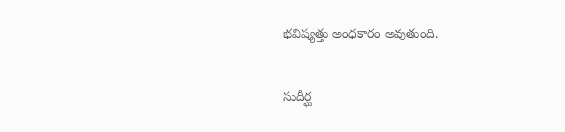భవిష్యత్తు అంధకారం అవుతుంది.

సుదీర్ఘ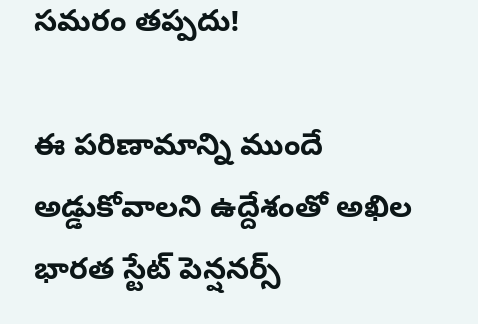సమరం తప్పదు!

ఈ పరిణామాన్ని ముందే అడ్డుకోవాలని ఉద్దేశంతో అఖిల భారత స్టేట్ పెన్షనర్స్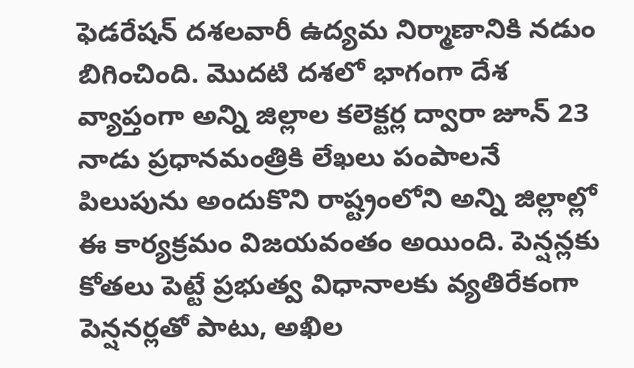ఫెడరేషన్ దశలవారీ ఉద్యమ నిర్మాణానికి నడుం బిగించింది. మొదటి దశలో భాగంగా దేశ వ్యాప్తంగా అన్ని జిల్లాల కలెక్టర్ల ద్వారా జూన్ 23 నాడు ప్రధానమంత్రికి లేఖలు పంపాలనే పిలుపును అందుకొని రాష్ట్రంలోని అన్ని జిల్లాల్లో ఈ కార్యక్రమం విజయవంతం అయింది. పెన్షన్లకు కోతలు పెట్టే ప్రభుత్వ విధానాలకు వ్యతిరేకంగా పెన్షనర్లతో పాటు, అఖిల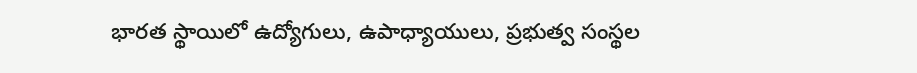భారత స్థాయిలో ఉద్యోగులు, ఉపాధ్యాయులు, ప్రభుత్వ సంస్థల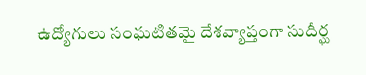ఉద్యోగులు సంఘటితమై దేశవ్యాప్తంగా సుదీర్ఘ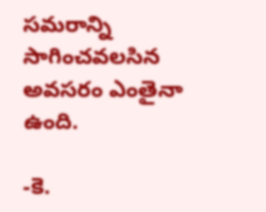సమరాన్ని సాగించవలసిన అవసరం ఎంతైనా ఉంది.

-కె.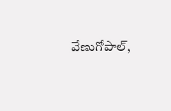వేణుగోపాల్,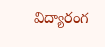విద్యారంగ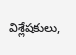విశ్లేషకులు,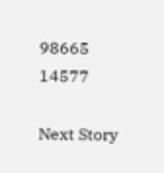98665 14577

Next Story